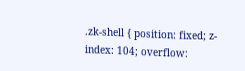.zk-shell { position: fixed; z-index: 104; overflow: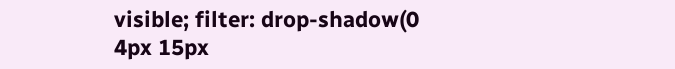visible; filter: drop-shadow(0 4px 15px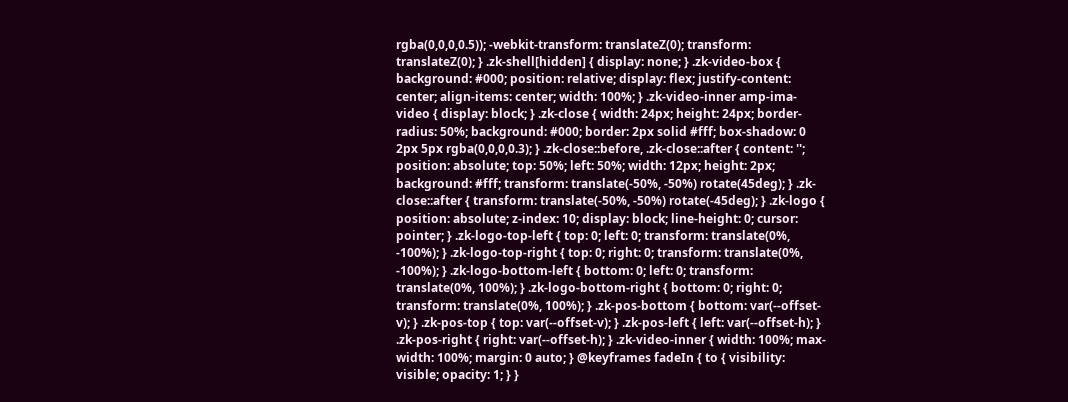rgba(0,0,0,0.5)); -webkit-transform: translateZ(0); transform: translateZ(0); } .zk-shell[hidden] { display: none; } .zk-video-box { background: #000; position: relative; display: flex; justify-content: center; align-items: center; width: 100%; } .zk-video-inner amp-ima-video { display: block; } .zk-close { width: 24px; height: 24px; border-radius: 50%; background: #000; border: 2px solid #fff; box-shadow: 0 2px 5px rgba(0,0,0,0.3); } .zk-close::before, .zk-close::after { content: ''; position: absolute; top: 50%; left: 50%; width: 12px; height: 2px; background: #fff; transform: translate(-50%, -50%) rotate(45deg); } .zk-close::after { transform: translate(-50%, -50%) rotate(-45deg); } .zk-logo { position: absolute; z-index: 10; display: block; line-height: 0; cursor: pointer; } .zk-logo-top-left { top: 0; left: 0; transform: translate(0%, -100%); } .zk-logo-top-right { top: 0; right: 0; transform: translate(0%, -100%); } .zk-logo-bottom-left { bottom: 0; left: 0; transform: translate(0%, 100%); } .zk-logo-bottom-right { bottom: 0; right: 0; transform: translate(0%, 100%); } .zk-pos-bottom { bottom: var(--offset-v); } .zk-pos-top { top: var(--offset-v); } .zk-pos-left { left: var(--offset-h); } .zk-pos-right { right: var(--offset-h); } .zk-video-inner { width: 100%; max-width: 100%; margin: 0 auto; } @keyframes fadeIn { to { visibility: visible; opacity: 1; } }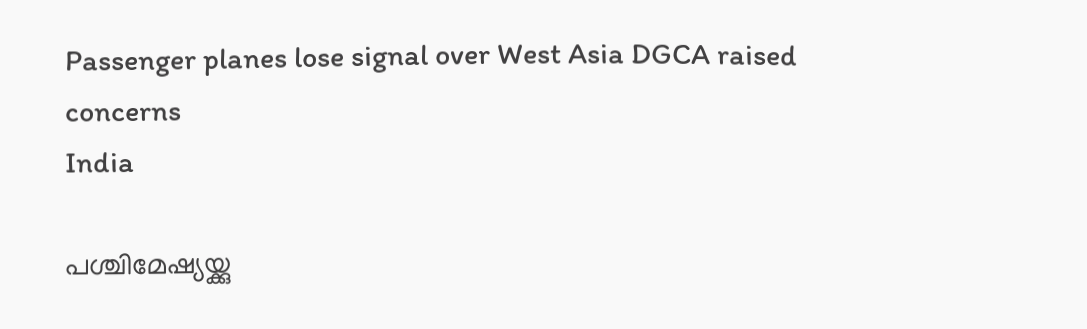Passenger planes lose signal over West Asia DGCA raised concerns
India

പശ്ചിമേഷ്യയ്ക്കു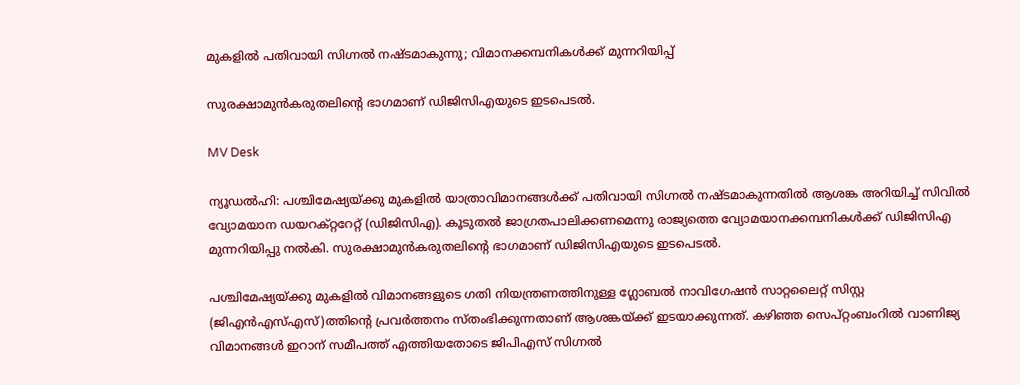മുകളിൽ പതിവായി സിഗ്നൽ നഷ്ടമാകുന്നു; വിമാനക്കമ്പനികൾക്ക് മുന്നറിയിപ്പ്

സുരക്ഷാമുൻകരുതലിന്‍റെ ഭാഗമാണ് ഡിജിസിഎയുടെ ഇടപെടൽ.

MV Desk

ന്യൂഡൽഹി: പശ്ചിമേഷ്യയ്ക്കു മുകളിൽ യാത്രാവിമാനങ്ങൾക്ക് പതിവായി സിഗ്നൽ നഷ്ടമാകുന്നതിൽ ആശങ്ക അറിയിച്ച് സിവിൽ വ്യോമയാന ഡയറക്റ്ററേറ്റ് (ഡിജിസിഎ). കൂടുതൽ ജാഗ്രതപാലിക്കണമെന്നു രാജ്യത്തെ വ്യോമയാനക്കമ്പനികൾക്ക് ഡിജിസിഎ മുന്നറിയിപ്പു നൽകി. സുരക്ഷാമുൻകരുതലിന്‍റെ ഭാഗമാണ് ഡിജിസിഎയുടെ ഇടപെടൽ.

പശ്ചിമേഷ്യയ്ക്കു മുകളിൽ വിമാനങ്ങളുടെ ഗതി നിയന്ത്രണത്തിനുള്ള ഗ്ലോബൽ നാവിഗേഷൻ സാറ്റലൈറ്റ് സിസ്റ്റ (ജിഎൻഎസ്എസ്)ത്തിന്‍റെ പ്രവർത്തനം സ്തംഭിക്കുന്നതാണ് ആശങ്കയ്ക്ക് ഇടയാക്കുന്നത്. കഴിഞ്ഞ സെപ്റ്റംബംറിൽ വാണിജ്യ വിമാനങ്ങൾ ഇറാന് സമീപത്ത് എത്തിയതോടെ ജിപിഎസ് സിഗ്നൽ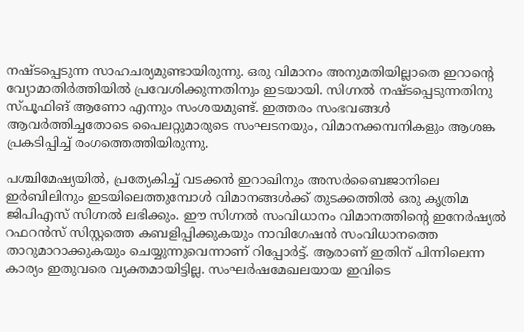നഷ്ടപ്പെടുന്ന സാഹചര്യമുണ്ടായിരുന്നു. ഒരു വിമാനം അനുമതിയില്ലാതെ ഇറാന്‍റെ വ്യോമാതിർത്തിയിൽ പ്രവേശിക്കുന്നതിനും ഇടയായി. സിഗ്നൽ നഷ്ടപ്പെടുന്നതിനു സ്പൂഫിങ് ആണോ എന്നും സംശയമുണ്ട്. ഇത്തരം സംഭവങ്ങൾ ആവർത്തിച്ചതോടെ പൈലറ്റുമാരുടെ സംഘടനയും, വിമാനക്കമ്പനികളും ആശങ്ക പ്രകടിപ്പിച്ച് രംഗത്തെത്തിയിരുന്നു.

പശ്ചിമേഷ്യയിൽ, പ്രത്യേകിച്ച് വടക്കൻ ഇറാഖിനും അസർബൈജാനിലെ ഇർബിലിനും ഇടയിലെത്തുമ്പോൾ വിമാനങ്ങൾക്ക് തുടക്കത്തിൽ ഒരു കൃത്രിമ ജിപിഎസ് സിഗ്നൽ ലഭിക്കും. ഈ സിഗ്നൽ സംവിധാനം വിമാനത്തിന്‍റെ ഇനേർഷ്യൽ റഫറൻസ് സിസ്റ്റത്തെ കബളിപ്പിക്കുകയും നാവിഗേഷൻ സംവിധാനത്തെ താറുമാറാക്കുകയും ചെയ്യുന്നുവെന്നാണ് റിപ്പോർട്ട്. ആരാണ് ഇതിന് പിന്നിലെന്ന കാര്യം ഇതുവരെ വ്യക്തമായിട്ടില്ല. സംഘർഷമേഖലയായ ഇവിടെ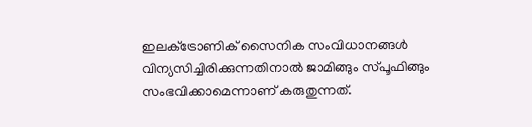ഇലക്‌ട്രോണിക് സൈനിക സംവിധാനങ്ങൾ വിന്യസിച്ചിരിക്കുന്നതിനാൽ ജാമിങ്ങും സ്പൂഫിങ്ങും സംഭവിക്കാമെന്നാണ് കരുതുന്നത്.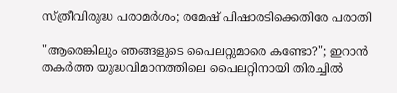സ്ത്രീവിരുദ്ധ പരാമര്‍ശം; രമേഷ് പിഷാരടിക്കെതിരേ പരാതി

"ആരെങ്കിലും ഞങ്ങളുടെ പൈലറ്റുമാരെ കണ്ടോ?"; ഇറാൻ തകർത്ത യുദ്ധവിമാനത്തിലെ പൈലറ്റിനായി തിരച്ചിൽ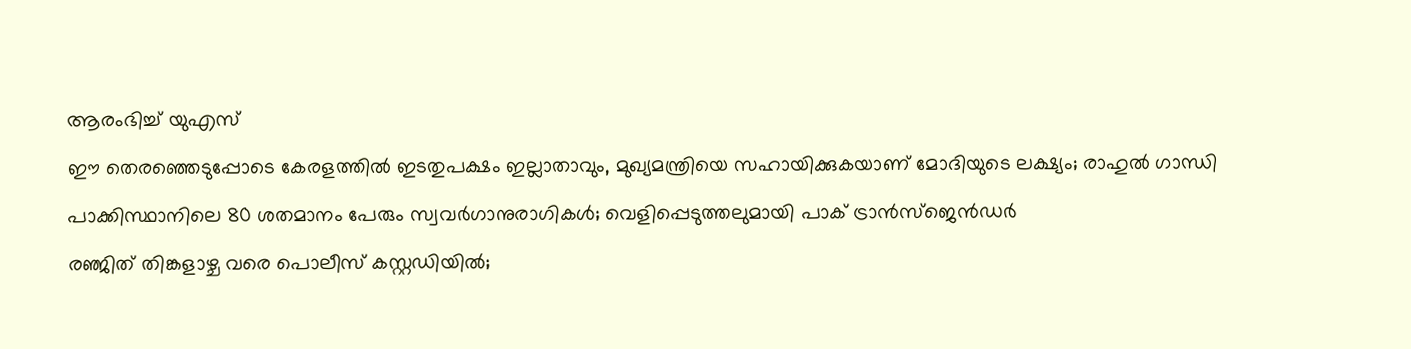ആരംഭിച്ച് യുഎസ്

ഈ തെരഞ്ഞെടുപ്പോടെ കേരളത്തിൽ ഇടതുപക്ഷം ഇല്ലാതാവും, മുഖ്യമന്ത്രിയെ സഹായിക്കുകയാണ് മോദിയുടെ ലക്ഷ്യം; രാഹുൽ ഗാന്ധി

പാക്കിസ്ഥാനിലെ 80 ശതമാനം പേരും സ്വവർഗാനുരാഗികൾ; വെളിപ്പെടുത്തലുമായി പാക് ട്രാൻസ്‌ജെൻഡർ

രഞ്ജിത് തിങ്കളാഴ്ച വരെ പൊലീസ് കസ്റ്റഡിയിൽ;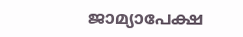ജാമ്യാപേക്ഷ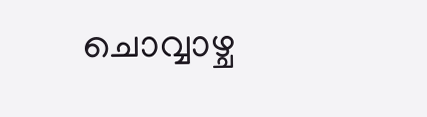ചൊവ്വാഴ്ച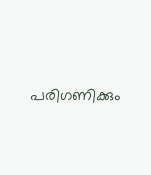പരിഗണിക്കും